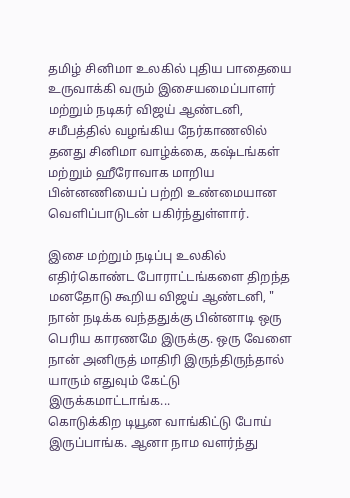தமிழ் சினிமா உலகில் புதிய பாதையை உருவாக்கி வரும் இசையமைப்பாளர் மற்றும் நடிகர் விஜய் ஆண்டனி, சமீபத்தில் வழங்கிய நேர்காணலில் தனது சினிமா வாழ்க்கை, கஷ்டங்கள் மற்றும் ஹீரோவாக மாறிய பின்னணியைப் பற்றி உண்மையான வெளிப்பாடுடன் பகிர்ந்துள்ளார்.

இசை மற்றும் நடிப்பு உலகில் எதிர்கொண்ட போராட்டங்களை திறந்த மனதோடு கூறிய விஜய் ஆண்டனி, " நான் நடிக்க வந்ததுக்கு பின்னாடி ஒரு பெரிய காரணமே இருக்கு. ஒரு வேளை நான் அனிருத் மாதிரி இருந்திருந்தால் யாரும் எதுவும் கேட்டு இருக்கமாட்டாங்க...
கொடுக்கிற டியூன வாங்கிட்டு போய் இருப்பாங்க. ஆனா நாம வளர்ந்து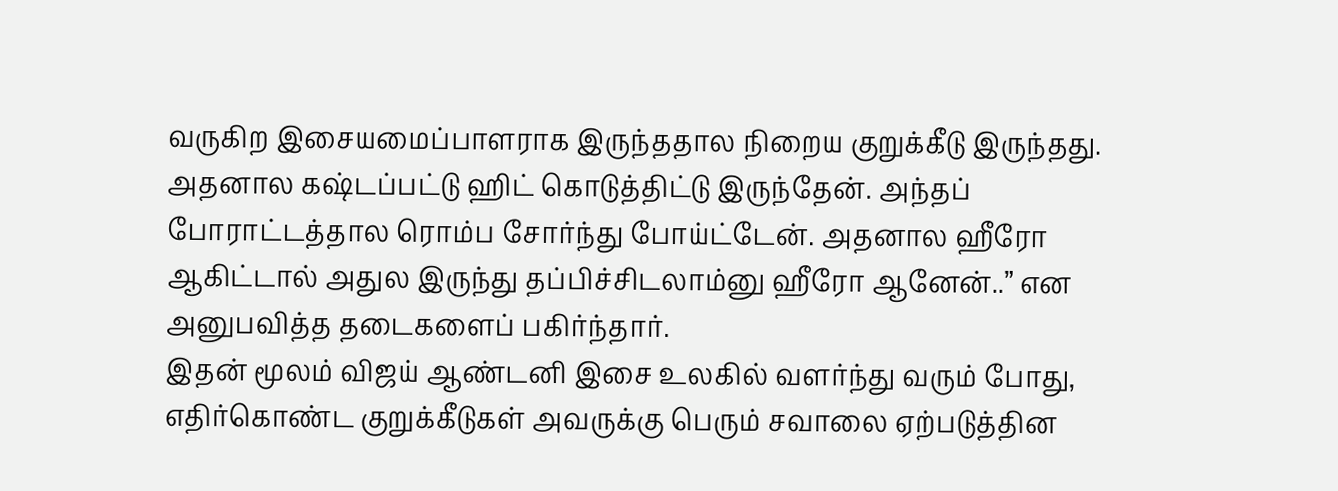வருகிற இசையமைப்பாளராக இருந்ததால நிறைய குறுக்கீடு இருந்தது. அதனால கஷ்டப்பட்டு ஹிட் கொடுத்திட்டு இருந்தேன். அந்தப் போராட்டத்தால ரொம்ப சோர்ந்து போய்ட்டேன். அதனால ஹீரோ ஆகிட்டால் அதுல இருந்து தப்பிச்சிடலாம்னு ஹீரோ ஆனேன்..” என அனுபவித்த தடைகளைப் பகிர்ந்தார்.
இதன் மூலம் விஜய் ஆண்டனி இசை உலகில் வளர்ந்து வரும் போது, எதிர்கொண்ட குறுக்கீடுகள் அவருக்கு பெரும் சவாலை ஏற்படுத்தின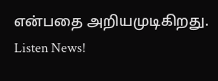என்பதை அறியமுடிகிறது.
Listen News!